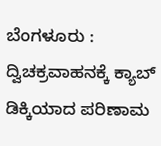ಬೆಂಗಳೂರು : ದ್ವಿಚಕ್ರವಾಹನಕ್ಕೆ ಕ್ಯಾಬ್ ಡಿಕ್ಕಿಯಾದ ಪರಿಣಾಮ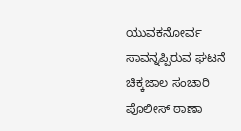ಯುವಕನೋರ್ವ ಸಾವನ್ನಪ್ಪಿರುವ ಘಟನೆ ಚಿಕ್ಕಜಾಲ ಸಂಚಾರಿ ಪೊಲೀಸ್ ಠಾಣಾ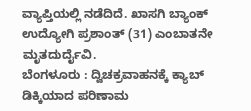ವ್ಯಾಪ್ತಿಯಲ್ಲಿ ನಡೆದಿದೆ. ಖಾಸಗಿ ಬ್ಯಾಂಕ್ ಉದ್ಯೋಗಿ ಪ್ರಶಾಂತ್ (31) ಎಂಬಾತನೇ ಮೃತದುರ್ದೈವಿ.
ಬೆಂಗಳೂರು : ದ್ವಿಚಕ್ರವಾಹನಕ್ಕೆ ಕ್ಯಾಬ್ ಡಿಕ್ಕಿಯಾದ ಪರಿಣಾಮ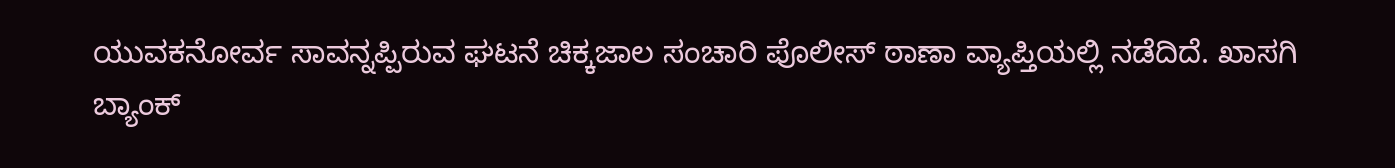ಯುವಕನೋರ್ವ ಸಾವನ್ನಪ್ಪಿರುವ ಘಟನೆ ಚಿಕ್ಕಜಾಲ ಸಂಚಾರಿ ಪೊಲೀಸ್ ಠಾಣಾ ವ್ಯಾಪ್ತಿಯಲ್ಲಿ ನಡೆದಿದೆ. ಖಾಸಗಿ ಬ್ಯಾಂಕ್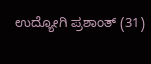ಉದ್ಯೋಗಿ ಪ್ರಶಾಂತ್ (31)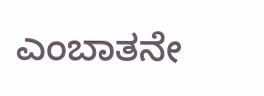ಎಂಬಾತನೇ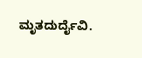ಮೃತದುರ್ದೈವಿ.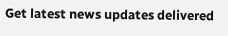Get latest news updates delivered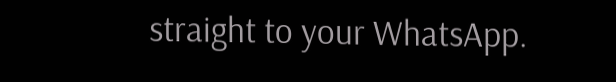straight to your WhatsApp.